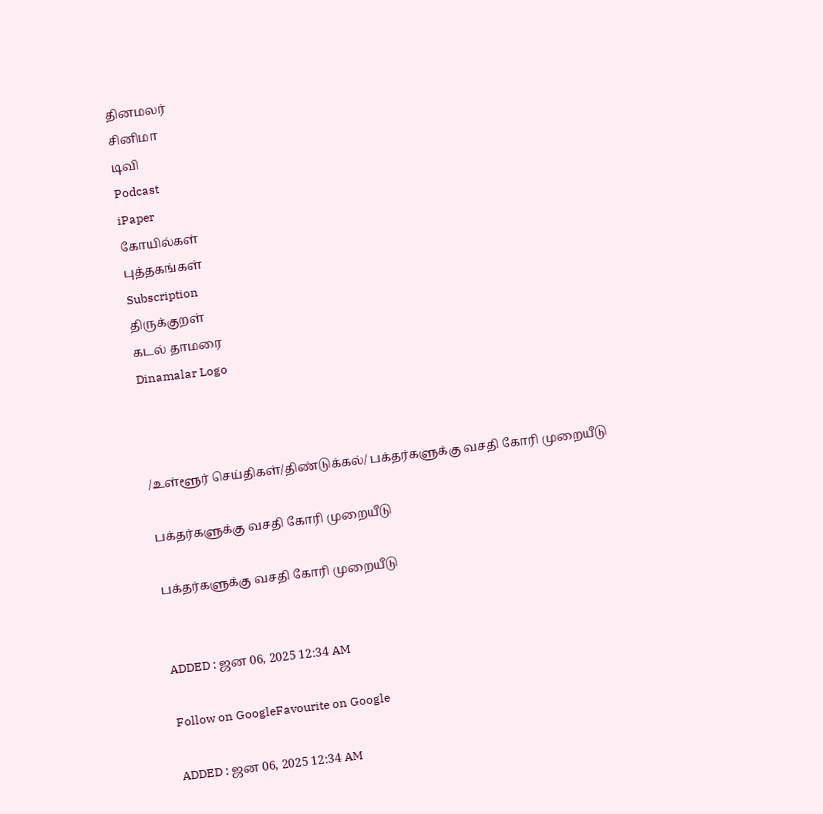தினமலர்
சினிமா
டிவி
Podcast
iPaper
கோயில்கள்
புத்தகங்கள்
Subscription
திருக்குறள்
கடல் தாமரை
Dinamalar Logo



/உள்ளூர் செய்திகள்/திண்டுக்கல்/ பக்தர்களுக்கு வசதி கோரி முறையீடு

பக்தர்களுக்கு வசதி கோரி முறையீடு

பக்தர்களுக்கு வசதி கோரி முறையீடு


ADDED : ஜன 06, 2025 12:34 AM

Follow on GoogleFavourite on Google

ADDED : ஜன 06, 2025 12:34 AM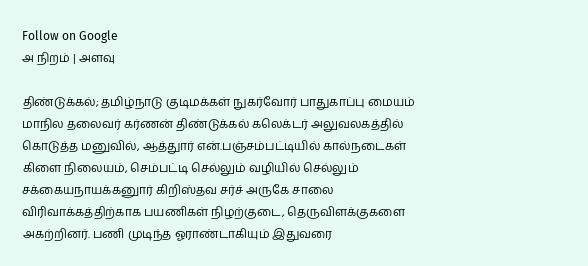Follow on Google
அ நிறம் | அளவு

திண்டுக்கல்; தமிழ்நாடு குடிமக்கள் நுகர்வோர் பாதுகாப்பு மையம் மாநில தலைவர் கர்ணன் திண்டுக்கல் கலெக்டர் அலுவலகத்தில் கொடுத்த மனுவில், ஆத்துார் என்.பஞ்சம்பட்டியில் கால்நடைகள் கிளை நிலையம், செம்பட்டி செல்லும் வழியில் செல்லும் சக்கையநாயக்கனுார் கிறிஸ்தவ சர்ச் அருகே சாலை விரிவாக்கத்திற்காக பயணிகள் நிழற்குடை, தெருவிளக்குகளை அகற்றினர். பணி முடிந்த ஓராண்டாகியும் இதுவரை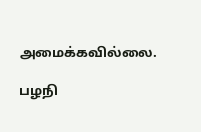அமைக்கவில்லை.

பழநி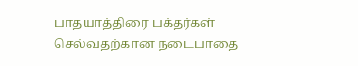பாதயாத்திரை பக்தர்கள் செல்வதற்கான நடைபாதை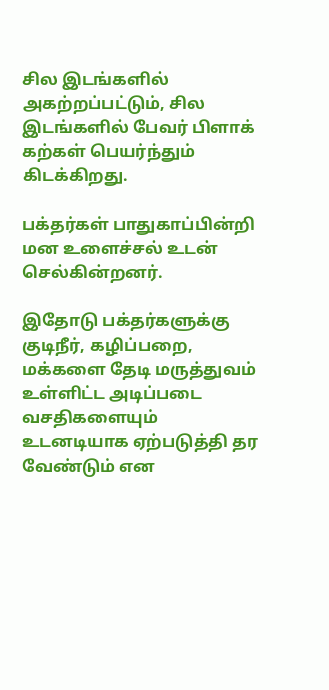சில இடங்களில் அகற்றப்பட்டும், சில இடங்களில் பேவர் பிளாக் கற்கள் பெயர்ந்தும் கிடக்கிறது.

பக்தர்கள் பாதுகாப்பின்றி மன உளைச்சல் உடன் செல்கின்றனர்.

இதோடு பக்தர்களுக்கு குடிநீர், கழிப்பறை, மக்களை தேடி மருத்துவம் உள்ளிட்ட அடிப்படை வசதிகளையும் உடனடியாக ஏற்படுத்தி தர வேண்டும் என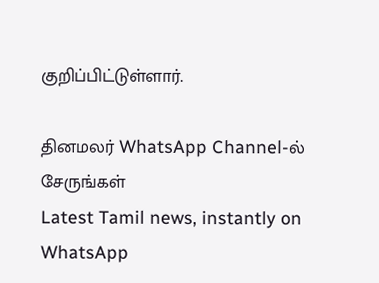குறிப்பிட்டுள்ளார்.

தினமலர் WhatsApp Channel-ல் சேருங்கள்
Latest Tamil news, instantly on WhatsApp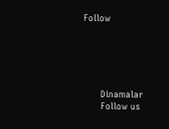Follow





      Dinamalar
      Follow us